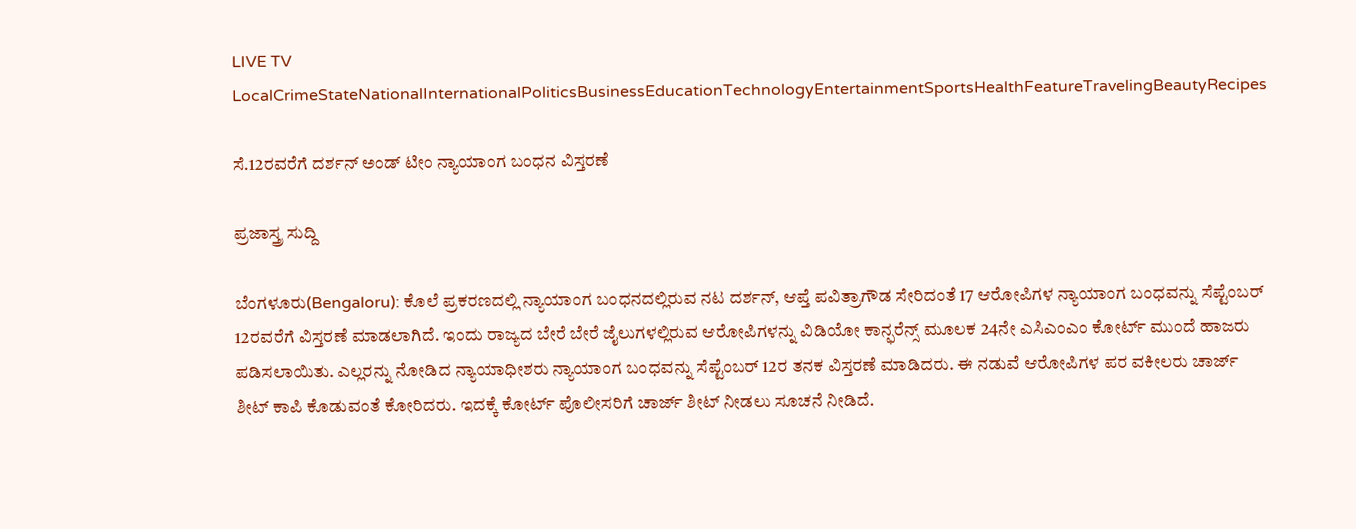LIVE TV LocalCrimeStateNationalInternationalPoliticsBusinessEducationTechnologyEntertainmentSportsHealthFeatureTravelingBeautyRecipes

ಸೆ.12ರವರೆಗೆ ದರ್ಶನ್ ಅಂಡ್ ಟೀಂ ನ್ಯಾಯಾಂಗ ಬಂಧನ ವಿಸ್ತರಣೆ

ಪ್ರಜಾಸ್ತ್ರ ಸುದ್ದಿ

ಬೆಂಗಳೂರು(Bengaloru): ಕೊಲೆ ಪ್ರಕರಣದಲ್ಲಿ ನ್ಯಾಯಾಂಗ ಬಂಧನದಲ್ಲಿರುವ ನಟ ದರ್ಶನ್, ಆಪ್ತೆ ಪವಿತ್ರಾಗೌಡ ಸೇರಿದಂತೆ 17 ಆರೋಪಿಗಳ ನ್ಯಾಯಾಂಗ ಬಂಧವನ್ನು ಸೆಪ್ಟೆಂಬರ್ 12ರವರೆಗೆ ವಿಸ್ತರಣೆ ಮಾಡಲಾಗಿದೆ. ಇಂದು ರಾಜ್ಯದ ಬೇರೆ ಬೇರೆ ಜೈಲುಗಳಲ್ಲಿರುವ ಆರೋಪಿಗಳನ್ನು ವಿಡಿಯೋ ಕಾನ್ಫರೆನ್ಸ್ ಮೂಲಕ 24ನೇ ಎಸಿಎಂಎಂ ಕೋರ್ಟ್ ಮುಂದೆ ಹಾಜರು ಪಡಿಸಲಾಯಿತು. ಎಲ್ಲರನ್ನು ನೋಡಿದ ನ್ಯಾಯಾಧೀಶರು ನ್ಯಾಯಾಂಗ ಬಂಧವನ್ನು ಸೆಪ್ಟೆಂಬರ್ 12ರ ತನಕ ವಿಸ್ತರಣೆ ಮಾಡಿದರು. ಈ ನಡುವೆ ಆರೋಪಿಗಳ ಪರ ವಕೀಲರು ಚಾರ್ಜ್ ಶೀಟ್ ಕಾಪಿ ಕೊಡುವಂತೆ ಕೋರಿದರು. ಇದಕ್ಕೆ ಕೋರ್ಟ್ ಪೊಲೀಸರಿಗೆ ಚಾರ್ಜ್ ಶೀಟ್ ನೀಡಲು ಸೂಚನೆ ನೀಡಿದೆ.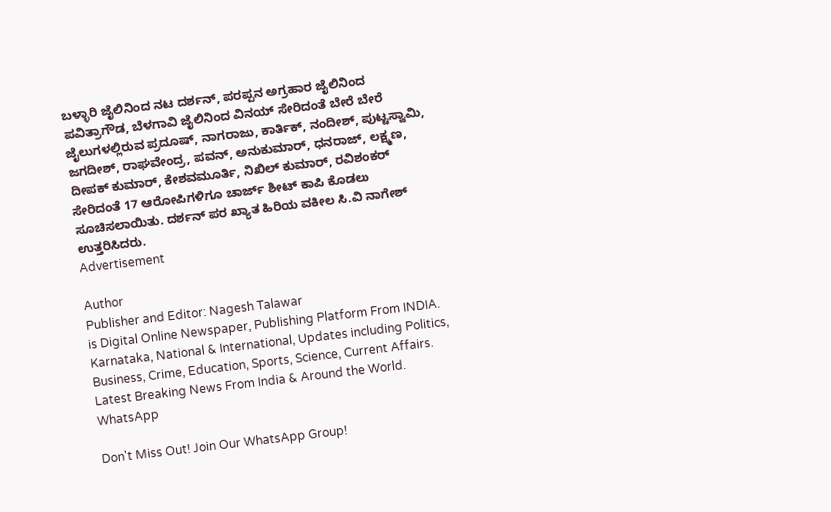ಬಳ್ಳಾರಿ ಜೈಲಿನಿಂದ ನಟ ದರ್ಶನ್, ಪರಪ್ಪನ ಅಗ್ರಹಾರ ಜೈಲಿನಿಂದ ಪವಿತ್ರಾಗೌಡ, ಬೆಳಗಾವಿ ಜೈಲಿನಿಂದ ವಿನಯ್ ಸೇರಿದಂತೆ ಬೇರೆ ಬೇರೆ ಜೈಲುಗಳಲ್ಲಿರುವ ಪ್ರದೂಷ್, ನಾಗರಾಜು, ಕಾರ್ತಿಕ್, ನಂದೀಶ್, ಪುಟ್ಟಸ್ವಾಮಿ, ಜಗದೀಶ್, ರಾಘವೇಂದ್ರ, ಪವನ್, ಅನುಕುಮಾರ್, ಧನರಾಜ್, ಲಕ್ಷ್ಮಣ, ದೀಪಕ್ ಕುಮಾರ್, ಕೇಶವಮೂರ್ತಿ, ನಿಖಿಲ್ ಕುಮಾರ್, ರವಿಶಂಕರ್ ಸೇರಿದಂತೆ 17 ಆರೋಪಿಗಳಿಗೂ ಚಾರ್ಜ್ ಶೀಟ್ ಕಾಪಿ ಕೊಡಲು ಸೂಚಿಸಲಾಯಿತು. ದರ್ಶನ್ ಪರ ಖ್ಯಾತ ಹಿರಿಯ ವಕೀಲ ಸಿ.ವಿ ನಾಗೇಶ್ ಉತ್ತರಿಸಿದರು.
Advertisement

Author
Publisher and Editor: Nagesh Talawar
is Digital Online Newspaper, Publishing Platform From INDIA. Karnataka, National & International, Updates including Politics, Business, Crime, Education, Sports, Science, Current Affairs. Latest Breaking News From India & Around the World.
WhatsApp

Don't Miss Out! Join Our WhatsApp Group!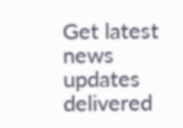Get latest news updates delivered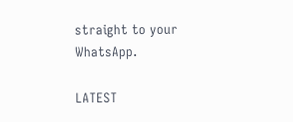straight to your WhatsApp.

LATEST